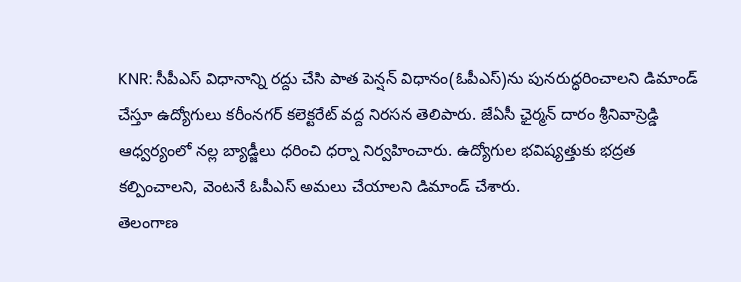KNR: సీపీఎస్ విధానాన్ని రద్దు చేసి పాత పెన్షన్ విధానం(ఓపీఎస్)ను పునరుద్ధరించాలని డిమాండ్ చేస్తూ ఉద్యోగులు కరీంనగర్ కలెక్టరేట్ వద్ద నిరసన తెలిపారు. జేఏసీ ఛైర్మన్ దారం శ్రీనివాస్రెడ్డి ఆధ్వర్యంలో నల్ల బ్యాడ్జీలు ధరించి ధర్నా నిర్వహించారు. ఉద్యోగుల భవిష్యత్తుకు భద్రత కల్పించాలని, వెంటనే ఓపీఎస్ అమలు చేయాలని డిమాండ్ చేశారు.
తెలంగాణ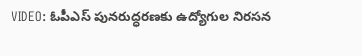VIDEO: ఓపీఎస్ పునరుద్ధరణకు ఉద్యోగుల నిరసన